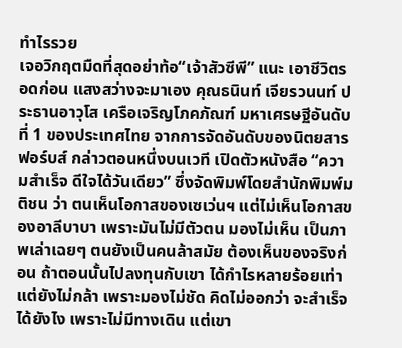ทำไรรวย
เจอวิกฤตมืดที่สุดอย่าท้อ“เจ้าสัวซีพี” แนะ เอาชีวิตรอดก่อน แสงสว่างจะมาเอง คุณธนินท์ เจียรวนนท์ ประธานอาวุโส เครือเจริญโภคภัณฑ์ มหาเศรษฐีอันดับที่ 1 ของประเทศไทย จากการจัดอันดับของนิตยสารฟอร์บส์ กล่าวตอนหนึ่งบนเวที เปิดตัวหนังสือ “ความสำเร็จ ดีใจได้วันเดียว” ซึ่งจัดพิมพ์โดยสำนักพิมพ์มติชน ว่า ตนเห็นโอกาสของเซเว่นฯ แต่ไม่เห็นโอกาสของอาลีบาบา เพราะมันไม่มีตัวตน มองไม่เห็น เป็นภาพเล่าเฉยๆ ตนยังเป็นคนล้าสมัย ต้องเห็นของจริงก่อน ถ้าตอนนั้นไปลงทุนกับเขา ได้กำไรหลายร้อยเท่า แต่ยังไม่กล้า เพราะมองไม่ชัด คิดไม่ออกว่า จะสำเร็จได้ยังไง เพราะไม่มีทางเดิน แต่เขา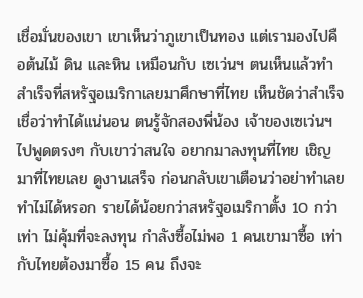เชื่อมั่นของเขา เขาเห็นว่าภูเขาเป็นทอง แต่เรามองไปคือต้นไม้ ดิน และหิน เหมือนกับ เซเว่นฯ ตนเห็นแล้วทำสำเร็จที่สหรัฐอเมริกาเลยมาศึกษาที่ไทย เห็นชัดว่าสำเร็จ เชื่อว่าทำได้แน่นอน ตนรู้จักสองพี่น้อง เจ้าของเซเว่นฯ ไปพูดตรงๆ กับเขาว่าสนใจ อยากมาลงทุนที่ไทย เชิญมาที่ไทยเลย ดูงานเสร็จ ก่อนกลับเขาเตือนว่าอย่าทำเลย ทำไม่ได้หรอก รายได้น้อยกว่าสหรัฐอเมริกาตั้ง 10 กว่าเท่า ไม่คุ้มที่จะลงทุน กำลังซื้อไม่พอ 1 คนเขามาซื้อ เท่ากับไทยต้องมาซื้อ 15 คน ถึงจะ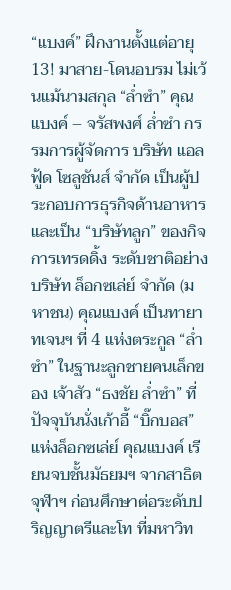“แบงค์” ฝึกงานตั้งแต่อายุ 13! มาสาย-โดนอบรม ไม่เว้นแม้นามสกุล “ล่ำซำ” คุณแบงค์ – จรัสพงศ์ ลํ่าซำ กรรมการผู้จัดการ บริษัท แอลฟู้ด โซลูชันส์ จำกัด เป็นผู้ประกอบการธุรกิจด้านอาหาร และเป็น “บริษัทลูก” ของกิจการเทรดดิ้ง ระดับชาติอย่าง บริษัท ล็อกซเล่ย์ จำกัด (มหาชน) คุณแบงค์ เป็นทายาทเจนฯ ที่ 4 แห่งตระกูล “ล่ำซำ” ในฐานะลูกชายคนเล็กของ เจ้าสัว “ธงชัย ล่ำซำ” ที่ปัจจุบันนั่งเก้าอี้ “บิ๊กบอส” แห่งล็อกซเล่ย์ คุณแบงค์ เรียนจบชั้นมัธยมฯ จากสาธิตจุฬาฯ ก่อนศึกษาต่อระดับปริญญาตรีและโท ที่มหาวิท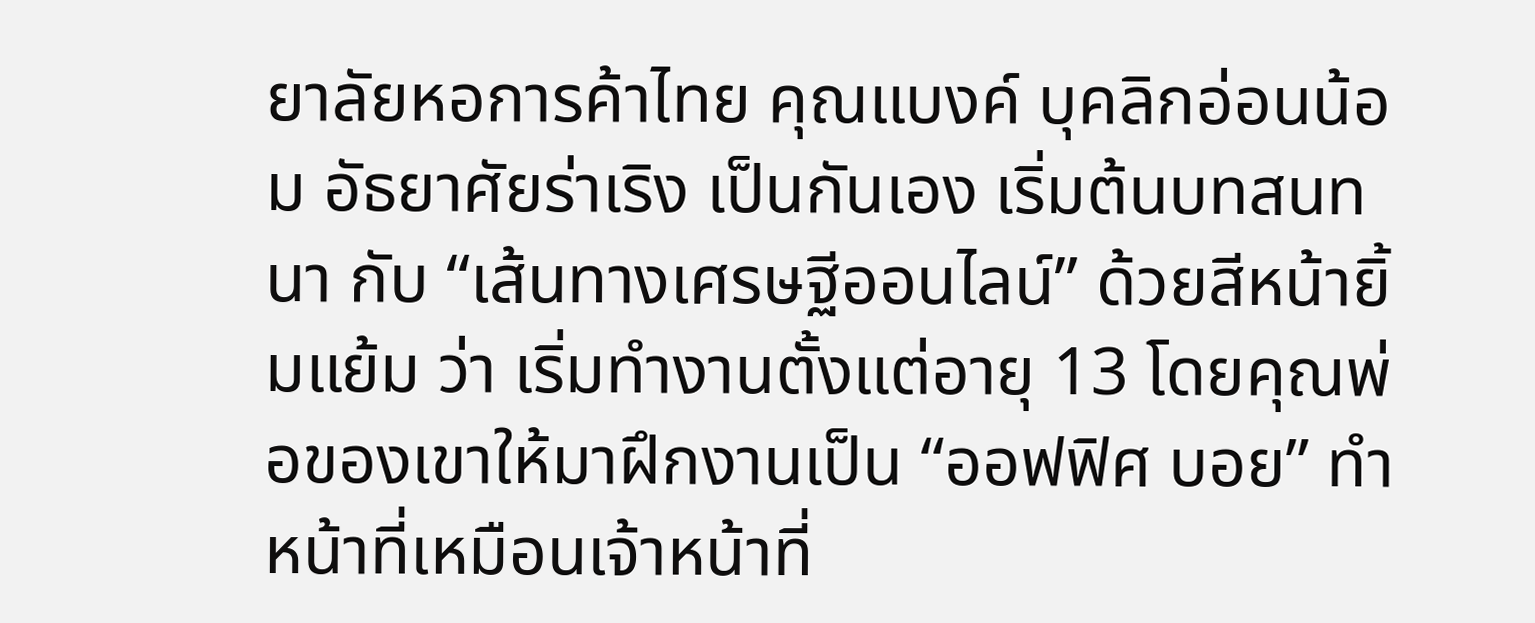ยาลัยหอการค้าไทย คุณแบงค์ บุคลิกอ่อนน้อม อัธยาศัยร่าเริง เป็นกันเอง เริ่มต้นบทสนทนา กับ “เส้นทางเศรษฐีออนไลน์” ด้วยสีหน้ายิ้มแย้ม ว่า เริ่มทำงานตั้งแต่อายุ 13 โดยคุณพ่อของเขาให้มาฝึกงานเป็น “ออฟฟิศ บอย” ทำหน้าที่เหมือนเจ้าหน้าที่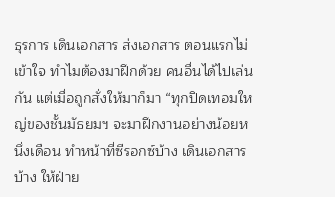ธุรการ เดินเอกสาร ส่งเอกสาร ตอนแรกไม่เข้าใจ ทำไมต้องมาฝึกด้วย คนอื่นได้ไปเล่นกัน แต่เมื่อถูกสั่งให้มาก็มา “ทุกปิดเทอมใหญ่ของชั้นมัธยมฯ จะมาฝึกงานอย่างน้อยหนึ่งเดือน ทำหน้าที่ซีรอกซ์บ้าง เดินเอกสารบ้าง ให้ฝ่าย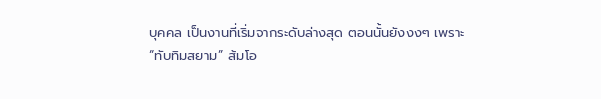บุคคล เป็นงานที่เริ่มจากระดับล่างสุด ตอนนั้นยังงงๆ เพราะ
“ทับทิมสยาม” ส้มโอ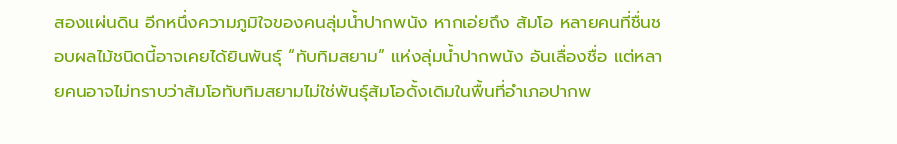สองแผ่นดิน อีกหนึ่งความภูมิใจของคนลุ่มน้ำปากพนัง หากเอ่ยถึง ส้มโอ หลายคนที่ชื่นชอบผลไม้ชนิดนี้อาจเคยได้ยินพันธุ์ “ทับทิมสยาม” แห่งลุ่มน้ำปากพนัง อันเลื่องชื่อ แต่หลายคนอาจไม่ทราบว่าส้มโอทับทิมสยามไม่ใช่พันธุ์ส้มโอดั้งเดิมในพื้นที่อำเภอปากพ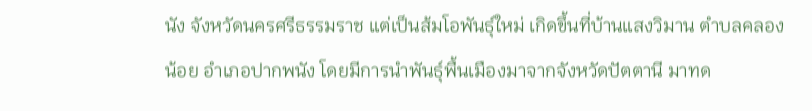นัง จังหวัดนครศรีธรรมราช แต่เป็นส้มโอพันธุ์ใหม่ เกิดขึ้นที่บ้านแสงวิมาน ตำบลคลองน้อย อำเภอปากพนัง โดยมีการนำพันธุ์พื้นเมืองมาจากจังหวัดปัตตานี มาทด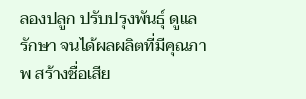ลองปลูก ปรับปรุงพันธุ์ ดูแลรักษา จนได้ผลผลิตที่มีคุณภาพ สร้างชื่อเสีย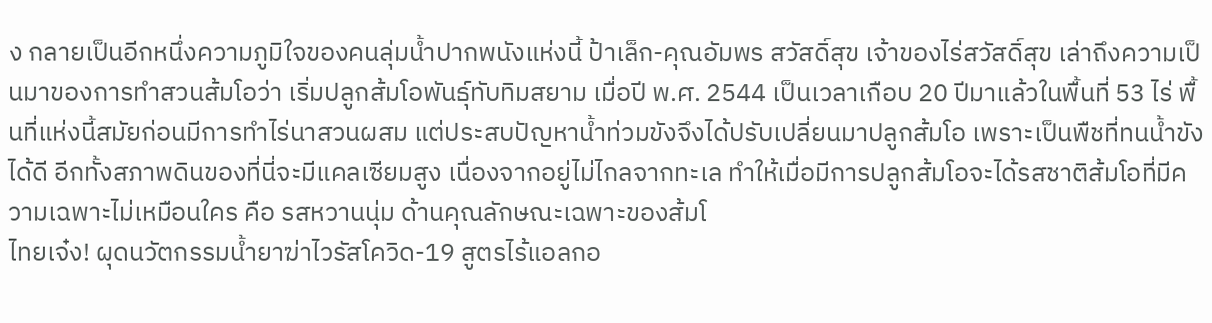ง กลายเป็นอีกหนึ่งความภูมิใจของคนลุ่มน้ำปากพนังแห่งนี้ ป้าเล็ก-คุณอัมพร สวัสดิ์สุข เจ้าของไร่สวัสดิ์สุข เล่าถึงความเป็นมาของการทำสวนส้มโอว่า เริ่มปลูกส้มโอพันธุ์ทับทิมสยาม เมื่อปี พ.ศ. 2544 เป็นเวลาเกือบ 20 ปีมาแล้วในพื้นที่ 53 ไร่ พื้นที่แห่งนี้สมัยก่อนมีการทำไร่นาสวนผสม แต่ประสบปัญหาน้ำท่วมขังจึงได้ปรับเปลี่ยนมาปลูกส้มโอ เพราะเป็นพืชที่ทนน้ำขังได้ดี อีกทั้งสภาพดินของที่นี่จะมีแคลเซียมสูง เนื่องจากอยู่ไม่ไกลจากทะเล ทำให้เมื่อมีการปลูกส้มโอจะได้รสชาติส้มโอที่มีความเฉพาะไม่เหมือนใคร คือ รสหวานนุ่ม ด้านคุณลักษณะเฉพาะของส้มโ
ไทยเจ๋ง! ผุดนวัตกรรมน้ำยาฆ่าไวรัสโควิด-19 สูตรไร้แอลกอ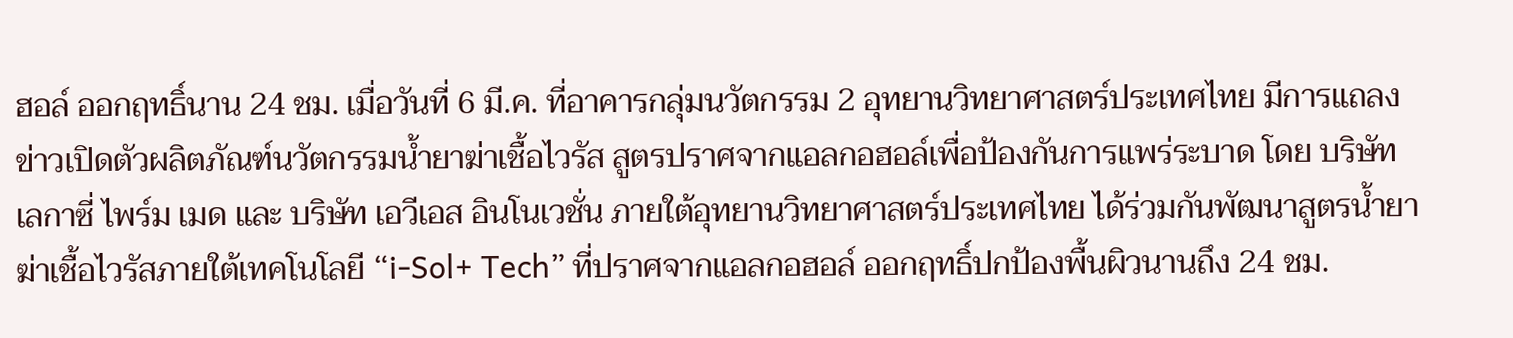ฮอล์ ออกฤทธิ์นาน 24 ชม. เมื่อวันที่ 6 มี.ค. ที่อาคารกลุ่มนวัตกรรม 2 อุทยานวิทยาศาสตร์ประเทศไทย มีการแถลงข่าวเปิดตัวผลิตภัณฑ์นวัตกรรมน้ำยาฆ่าเชื้อไวรัส สูตรปราศจากแอลกอฮอล์เพื่อป้องกันการแพร่ระบาด โดย บริษัท เลกาซี่ ไพร์ม เมด และ บริษัท เอวีเอส อินโนเวชั่น ภายใต้อุทยานวิทยาศาสตร์ประเทศไทย ได้ร่วมกันพัฒนาสูตรน้ำยาฆ่าเชื้อไวรัสภายใต้เทคโนโลยี “i-Sol+ Tech” ที่ปราศจากแอลกอฮอล์ ออกฤทธิ์ปกป้องพื้นผิวนานถึง 24 ชม.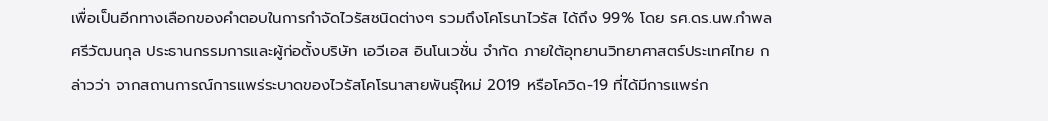เพื่อเป็นอีกทางเลือกของคำตอบในการกำจัดไวรัสชนิดต่างๆ รวมถึงโคโรนาไวรัส ได้ถึง 99% โดย รศ.ดร.นพ.กำพล ศรีวัฒนกุล ประธานกรรมการและผู้ก่อตั้งบริษัท เอวีเอส อินโนเวชั่น จำกัด ภายใต้อุทยานวิทยาศาสตร์ประเทศไทย กล่าวว่า จากสถานการณ์การแพร่ระบาดของไวรัสโคโรนาสายพันธุ์ใหม่ 2019 หรือโควิด-19 ที่ได้มีการแพร่ก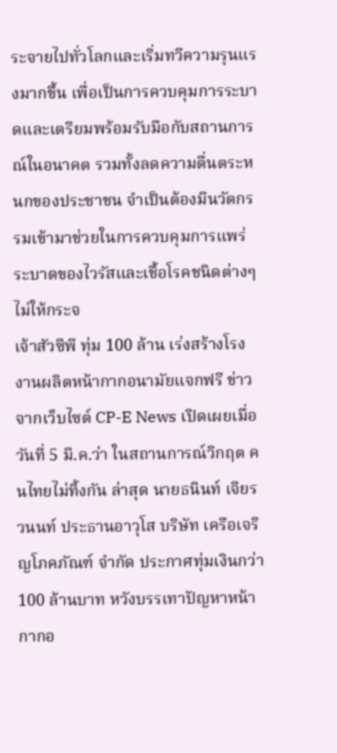ระจายไปทั่วโลกและเริ่มทวีความรุนแรงมากขึ้น เพื่อเป็นการควบคุมการระบาดและเตรียมพร้อมรับมือกับสถานการณ์ในอนาคต รวมทั้งลดความตื่นตระหนกของประชาชน จำเป็นต้องมีนวัตกรรมเข้ามาช่วยในการควบคุมการแพร่ระบาดของไวรัสและเชื้อโรคชนิดต่างๆ ไม่ให้กระจ
เจ้าสัวซีพี ทุ่ม 100 ล้าน เร่งสร้างโรงงานผลิตหน้ากากอนามัยแจกฟรี ข่าวจากเว็บไซต์ CP-E News เปิดเผยเมื่อวันที่ 5 มี.ค.ว่า ในสถานการณ์วิกฤต คนไทยไม่ทิ้งกัน ล่าสุด นายธนินท์ เจียรวนนท์ ประธานอาวุโส บริษัท เครือเจริญโภคภัณฑ์ จำกัด ประกาศทุ่มเงินกว่า 100 ล้านบาท หวังบรรเทาปัญหาหน้ากากอ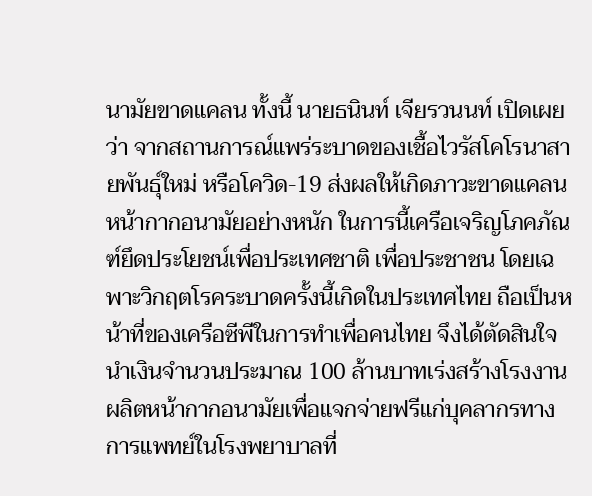นามัยขาดแคลน ทั้งนี้ นายธนินท์ เจียรวนนท์ เปิดเผยว่า จากสถานการณ์แพร่ระบาดของเชื้อไวรัสโคโรนาสายพันธุ์ใหม่ หรือโควิด-19 ส่งผลให้เกิดภาวะขาดแคลนหน้ากากอนามัยอย่างหนัก ในการนี้เครือเจริญโภคภัณฑ์ยึดประโยชน์เพื่อประเทศชาติ เพื่อประชาชน โดยเฉพาะวิกฤตโรคระบาดครั้งนี้เกิดในประเทศไทย ถือเป็นหน้าที่ของเครือซีพีในการทำเพื่อคนไทย จึงได้ตัดสินใจนำเงินจำนวนประมาณ 100 ล้านบาทเร่งสร้างโรงงานผลิตหน้ากากอนามัยเพื่อแจกจ่ายฟรีแก่บุคลากรทางการแพทย์ในโรงพยาบาลที่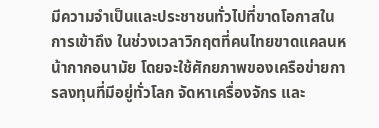มีความจำเป็นและประชาชนทั่วไปที่ขาดโอกาสในการเข้าถึง ในช่วงเวลาวิกฤตที่คนไทยขาดแคลนหน้ากากอนามัย โดยจะใช้ศักยภาพของเครือข่ายการลงทุนที่มีอยู่ทั่วโลก จัดหาเครื่องจักร และ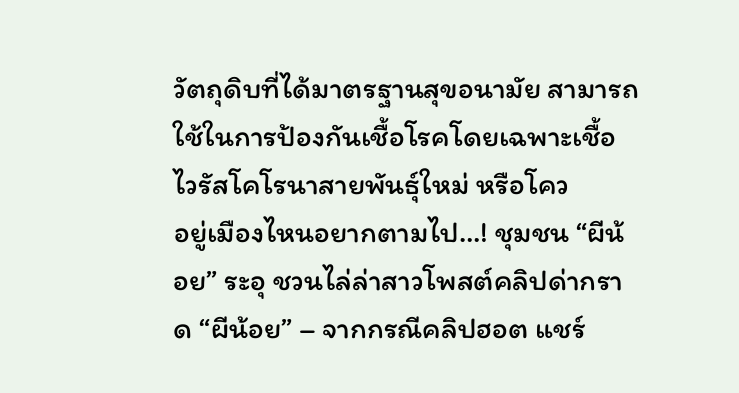วัตถุดิบที่ได้มาตรฐานสุขอนามัย สามารถใช้ในการป้องกันเชื้อโรคโดยเฉพาะเชื้อไวรัสโคโรนาสายพันธุ์ใหม่ หรือโคว
อยู่เมืองไหนอยากตามไป…! ชุมชน “ผีน้อย” ระอุ ชวนไล่ล่าสาวโพสต์คลิปด่ากราด “ผีน้อย” – จากกรณีคลิปฮอต แชร์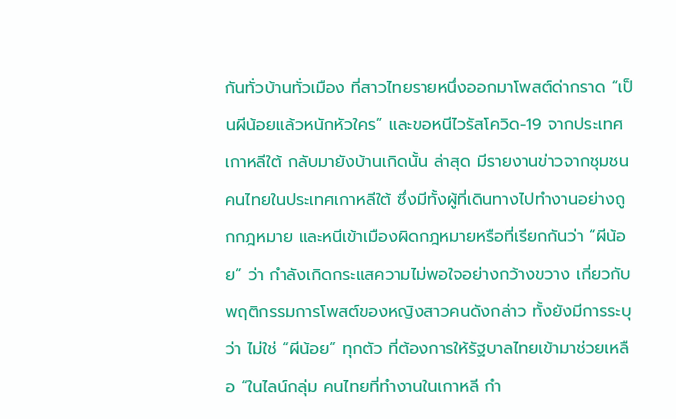กันทั่วบ้านทั่วเมือง ที่สาวไทยรายหนึ่งออกมาโพสต์ด่ากราด “เป็นผีน้อยแล้วหนักหัวใคร” และขอหนีไวรัสโควิด-19 จากประเทศเกาหลีใต้ กลับมายังบ้านเกิดนั้น ล่าสุด มีรายงานข่าวจากชุมชนคนไทยในประเทศเกาหลีใต้ ซึ่งมีทั้งผู้ที่เดินทางไปทำงานอย่างถูกกฎหมาย และหนีเข้าเมืองผิดกฎหมายหรือที่เรียกกันว่า “ผีน้อย” ว่า กำลังเกิดกระแสความไม่พอใจอย่างกว้างขวาง เกี่ยวกับพฤติกรรมการโพสต์ของหญิงสาวคนดังกล่าว ทั้งยังมีการระบุว่า ไม่ใช่ “ผีน้อย” ทุกตัว ที่ต้องการให้รัฐบาลไทยเข้ามาช่วยเหลือ “ในไลน์กลุ่ม คนไทยที่ทำงานในเกาหลี กำ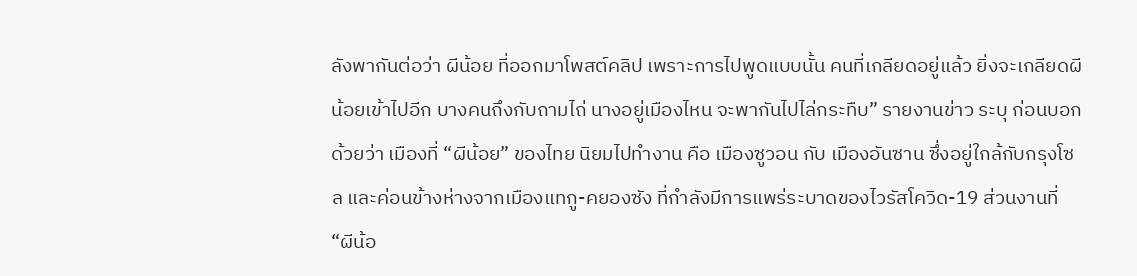ลังพากันต่อว่า ผีน้อย ที่ออกมาโพสต์คลิป เพราะการไปพูดแบบนั้น คนที่เกลียดอยู่แล้ว ยิ่งจะเกลียดผีน้อยเข้าไปอีก บางคนถึงกับถามไถ่ นางอยู่เมืองไหน จะพากันไปไล่กระทืบ” รายงานข่าว ระบุ ก่อนบอกด้วยว่า เมืองที่ “ผีน้อย” ของไทย นิยมไปทำงาน คือ เมืองซูวอน กับ เมืองอันซาน ซึ่งอยู่ใกล้กับกรุงโซล และค่อนข้างห่างจากเมืองแทกู-คยองซัง ที่กำลังมีการแพร่ระบาดของไวรัสโควิด-19 ส่วนงานที่ “ผีน้อ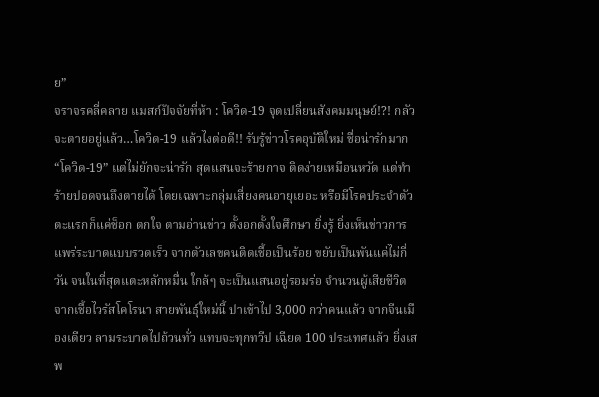ย”
จราจรคลี่คลาย แมสก์ปัจจัยที่ห้า : โควิด-19 จุดเปลี่ยนสังคมมนุษย์!?! กลัวจะตายอยู่แล้ว…โควิด-19 แล้วไงต่อดี!! รับรู้ข่าวโรคอุบัติใหม่ ชื่อน่ารักมาก “โควิด-19” แต่ไม่ยักจะน่ารัก สุดแสนจะร้ายกาจ ติดง่ายเหมือนหวัด แต่ทำร้ายปอดจนถึงตายได้ โดยเฉพาะกลุ่มเสี่ยงคนอายุเยอะ หรือมีโรคประจำตัว ตะแรกก็แค่ช็อก ตกใจ ตามอ่านข่าว ตั้งอกตั้งใจศึกษา ยิ่งรู้ ยิ่งเห็นข่าวการแพร่ระบาดแบบรวดเร็ว จากตัวเลขคนติดเชื้อเป็นร้อย ขยับเป็นพันแค่ไม่กี่วัน จนในที่สุดแตะหลักหมื่น ใกล้ๆ จะเป็นแสนอยู่รอมร่อ จำนวนผู้เสียชีวิตจากเชื้อไวรัสโคโรนา สายพันธุ์ใหม่นี้ ปาเข้าไป 3,000 กว่าคนแล้ว จากจีนเมืองเดียว ลามระบาดไปถ้วนทั่ว แทบจะทุกทวีป เฉียด 100 ประเทศแล้ว ยิ่งเสพ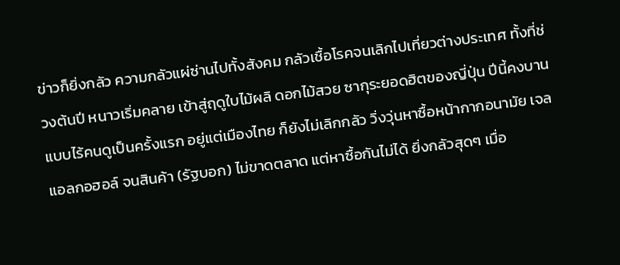ข่าวก็ยิ่งกลัว ความกลัวแผ่ซ่านไปทั้งสังคม กลัวเชื้อโรคจนเลิกไปเที่ยวต่างประเทศ ทั้งที่ช่วงต้นปี หนาวเริ่มคลาย เข้าสู่ฤดูใบไม้ผลิ ดอกไม้สวย ซากุระยอดฮิตของญี่ปุ่น ปีนี้คงบานแบบไร้คนดูเป็นครั้งแรก อยู่แต่เมืองไทย ก็ยังไม่เลิกกลัว วิ่งวุ่นหาซื้อหน้ากากอนามัย เจลแอลกอฮอล์ จนสินค้า (รัฐบอก) ไม่ขาดตลาด แต่หาซื้อกันไม่ได้ ยิ่งกลัวสุดๆ เมื่อ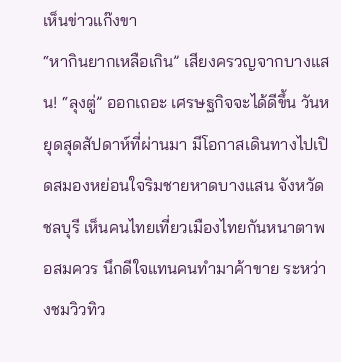เห็นข่าวแก๊งขา
“หากินยากเหลือเกิน” เสียงครวญจากบางแสน! “ลุงตู่” ออกเถอะ เศรษฐกิจจะได้ดีขึ้น วันหยุดสุดสัปดาห์ที่ผ่านมา มีโอกาสเดินทางไปเปิดสมองหย่อนใจริมชายหาดบางแสน จังหวัดชลบุรี เห็นคนไทยเที่ยวเมืองไทยกันหนาตาพอสมควร นึกดีใจแทนคนทำมาค้าขาย ระหว่างชมวิวทิว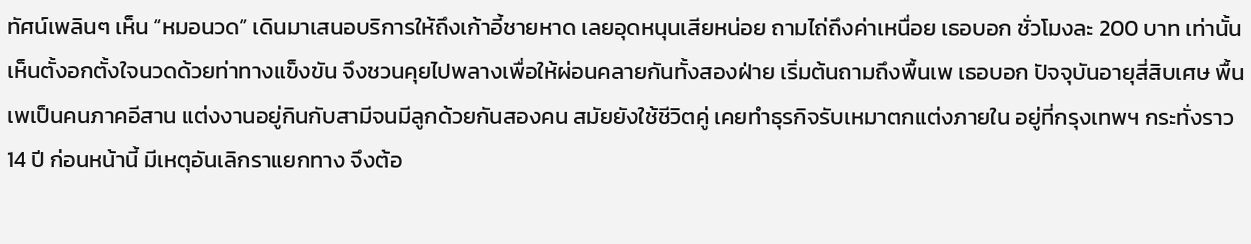ทัศน์เพลินๆ เห็น “หมอนวด” เดินมาเสนอบริการให้ถึงเก้าอี้ชายหาด เลยอุดหนุนเสียหน่อย ถามไถ่ถึงค่าเหนื่อย เธอบอก ชั่วโมงละ 200 บาท เท่านั้น เห็นตั้งอกตั้งใจนวดด้วยท่าทางแข็งขัน จึงชวนคุยไปพลางเพื่อให้ผ่อนคลายกันทั้งสองฝ่าย เริ่มต้นถามถึงพื้นเพ เธอบอก ปัจจุบันอายุสี่สิบเศษ พื้นเพเป็นคนภาคอีสาน แต่งงานอยู่กินกับสามีจนมีลูกด้วยกันสองคน สมัยยังใช้ชีวิตคู่ เคยทำธุรกิจรับเหมาตกแต่งภายใน อยู่ที่กรุงเทพฯ กระทั่งราว 14 ปี ก่อนหน้านี้ มีเหตุอันเลิกราแยกทาง จึงต้อ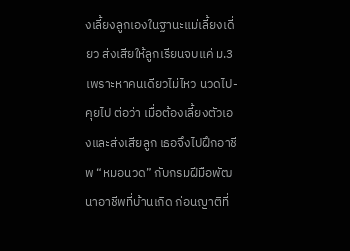งเลี้ยงลูกเองในฐานะแม่เลี้ยงเดี่ยว ส่งเสียให้ลูกเรียนจบแค่ ม.3 เพราะหาคนเดียวไม่ไหว นวดไป-คุยไป ต่อว่า เมื่อต้องเลี้ยงตัวเองและส่งเสียลูก เธอจึงไปฝึกอาชีพ “หมอนวด” กับกรมฝีมือพัฒนาอาชีพที่บ้านเกิด ก่อนญาติที่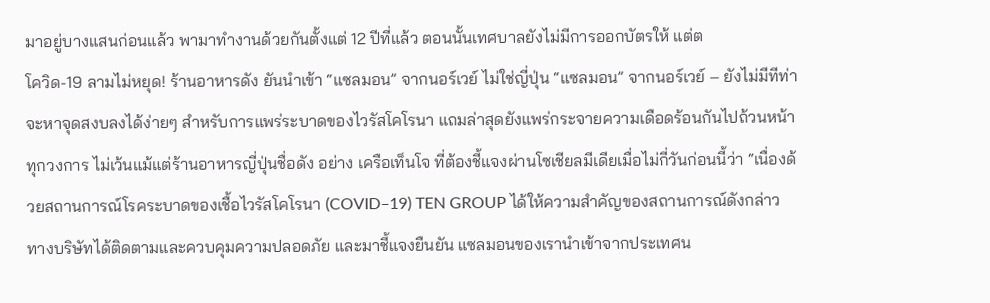มาอยู่บางแสนก่อนแล้ว พามาทำงานด้วยกันตั้งแต่ 12 ปีที่แล้ว ตอนนั้นเทศบาลยังไม่มีการออกบัตรให้ แต่ต
โควิด-19 ลามไม่หยุด! ร้านอาหารดัง ยันนำเข้า “แซลมอน” จากนอร์เวย์ ไม่ใช่ญี่ปุ่น “แซลมอน” จากนอร์เวย์ – ยังไม่มีทีท่าจะหาจุดสงบลงได้ง่ายๆ สำหรับการแพร่ระบาดของไวรัสโคโรนา แถมล่าสุดยังแพร่กระจายความเดือดร้อนกันไปถ้วนหน้าทุกวงการ ไม่เว้นแม้แต่ร้านอาหารญี่ปุ่นชื่อดัง อย่าง เครือเท็นโจ ที่ต้องชี้แจงผ่านโซเชียลมีเดียเมื่อไม่กี่วันก่อนนี้ว่า “เนื่องด้วยสถานการณ์โรคระบาดของเชื้อไวรัสโคโรนา (COVID–19) TEN GROUP ได้ให้ความสำคัญของสถานการณ์ดังกล่าว ทางบริษัทได้ติดตามและควบคุมความปลอดภัย และมาชี้แจงยืนยัน แซลมอนของเรานำเข้าจากประเทศน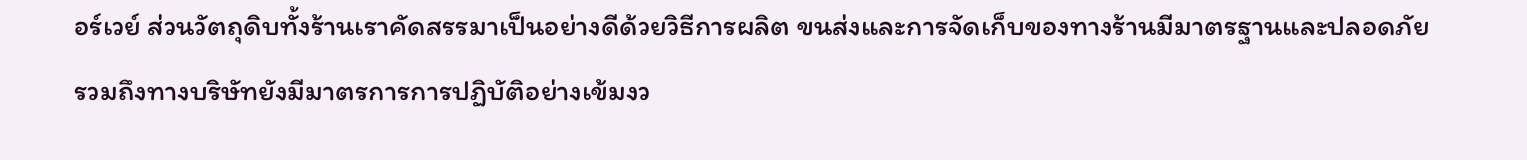อร์เวย์ ส่วนวัตถุดิบทั้งร้านเราคัดสรรมาเป็นอย่างดีด้วยวิธีการผลิต ขนส่งและการจัดเก็บของทางร้านมีมาตรฐานและปลอดภัย รวมถึงทางบริษัทยังมีมาตรการการปฏิบัติอย่างเข้มงว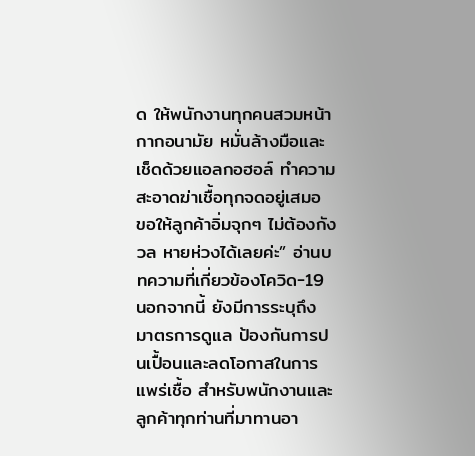ด ให้พนักงานทุกคนสวมหน้ากากอนามัย หมั่นล้างมือและเช็ดด้วยแอลกอฮอล์ ทำความสะอาดฆ่าเชื้อทุกจดอยู่เสมอ ขอให้ลูกค้าอิ่มจุกๆ ไม่ต้องกังวล หายห่วงได้เลยค่ะ” อ่านบทความที่เกี่ยวข้องโควิด-19 นอกจากนี้ ยังมีการระบุถึง มาตรการดูแล ป้องกันการปนเปื้อนและลดโอกาสในการแพร่เชื้อ สำหรับพนักงานและลูกค้าทุกท่านที่มาทานอา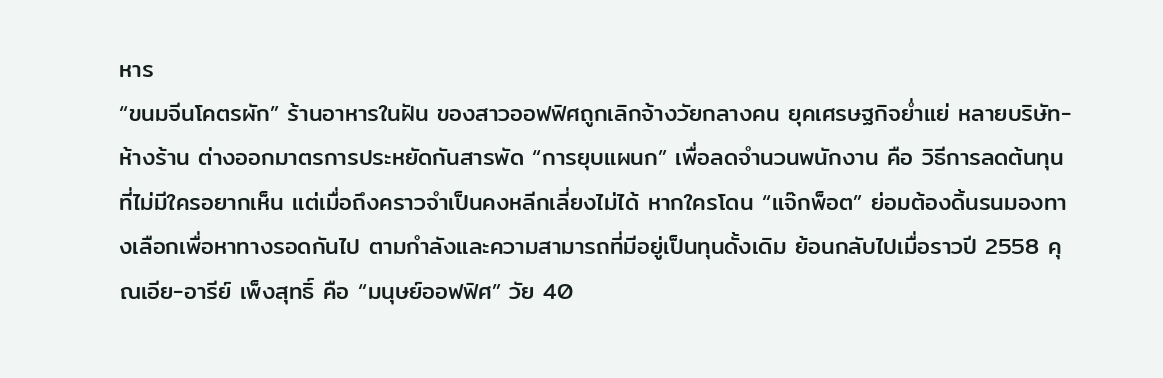หาร
“ขนมจีนโคตรผัก” ร้านอาหารในฝัน ของสาวออฟฟิศถูกเลิกจ้างวัยกลางคน ยุคเศรษฐกิจย่ำแย่ หลายบริษัท-ห้างร้าน ต่างออกมาตรการประหยัดกันสารพัด “การยุบแผนก” เพื่อลดจำนวนพนักงาน คือ วิธีการลดต้นทุน ที่ไม่มีใครอยากเห็น แต่เมื่อถึงคราวจำเป็นคงหลีกเลี่ยงไม่ได้ หากใครโดน “แจ๊กพ็อต” ย่อมต้องดิ้นรนมองทางเลือกเพื่อหาทางรอดกันไป ตามกำลังและความสามารถที่มีอยู่เป็นทุนดั้งเดิม ย้อนกลับไปเมื่อราวปี 2558 คุณเอีย-อารีย์ เพ็งสุทธิ์ คือ “มนุษย์ออฟฟิศ” วัย 40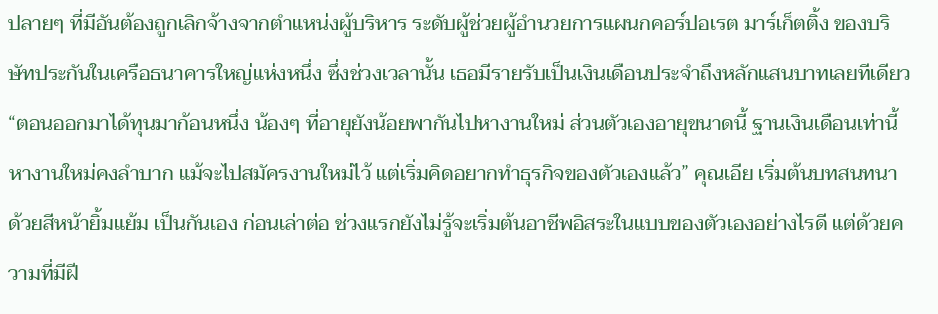ปลายๆ ที่มีอันต้องถูกเลิกจ้างจากตำแหน่งผู้บริหาร ระดับผู้ช่วยผู้อำนวยการแผนกคอร์ปอเรต มาร์เก็ตติ้ง ของบริษัทประกันในเครือธนาคารใหญ่แห่งหนึ่ง ซึ่งช่วงเวลานั้น เธอมีรายรับเป็นเงินเดือนประจำถึงหลักแสนบาทเลยทีเดียว “ตอนออกมาได้ทุนมาก้อนหนึ่ง น้องๆ ที่อายุยังน้อยพากันไปหางานใหม่ ส่วนตัวเองอายุขนาดนี้ ฐานเงินเดือนเท่านี้ หางานใหม่คงลำบาก แม้จะไปสมัครงานใหม่ไว้ แต่เริ่มคิดอยากทำธุรกิจของตัวเองแล้ว” คุณเอีย เริ่มต้นบทสนทนา ด้วยสีหน้ายิ้มแย้ม เป็นกันเอง ก่อนเล่าต่อ ช่วงแรกยังไม่รู้จะเริ่มต้นอาชีพอิสระในแบบของตัวเองอย่างไรดี แต่ด้วยความที่มีฝี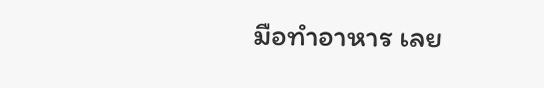มือทำอาหาร เลย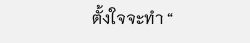ตั้งใจจะทำ “